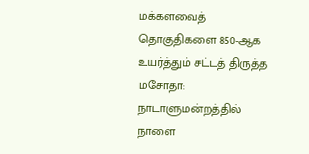மக்களவைத் தொகுதிகளை 850-ஆக உயர்த்தும் சட்டத் திருத்த மசோதா: நாடாளுமன்றத்தில் நாளை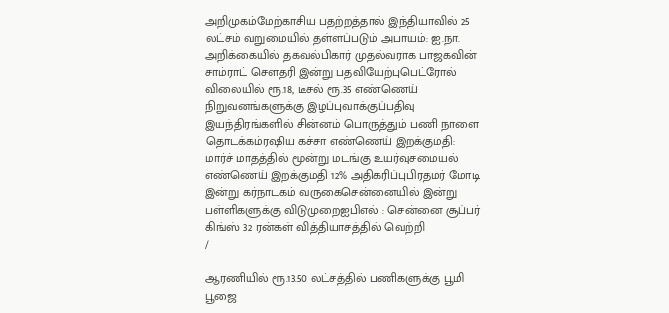அறிமுகம்மேற்காசிய பதற்றத்தால் இந்தியாவில் 25 லட்சம் வறுமையில் தள்ளப்படும் அபாயம்: ஐ.நா. அறிக்கையில் தகவல்பிகார் முதல்வராக பாஜகவின் சாம்ராட் செளதரி இன்று பதவியேற்புபெட்ரோல் விலையில் ரூ.18, டீசல் ரூ.35 எண்ணெய் நிறுவனங்களுக்கு இழப்புவாக்குப்பதிவு இயந்திரங்களில் சின்னம் பொருத்தும் பணி நாளை தொடக்கம்ரஷிய கச்சா எண்ணெய் இறக்குமதி: மார்ச் மாதத்தில் மூன்று மடங்கு உயர்வுசமையல் எண்ணெய் இறக்குமதி 12% அதிகரிப்புபிரதமர் மோடி இன்று கர்நாடகம் வருகைசென்னையில் இன்று பள்ளிகளுக்கு விடுமுறைஐபிஎல் : சென்னை சூப்பர் கிங்ஸ் 32 ரன்கள் வித்தியாசத்தில் வெற்றி
/

ஆரணியில் ரூ.13.50 லட்சத்தில் பணிகளுக்கு பூமி பூஜை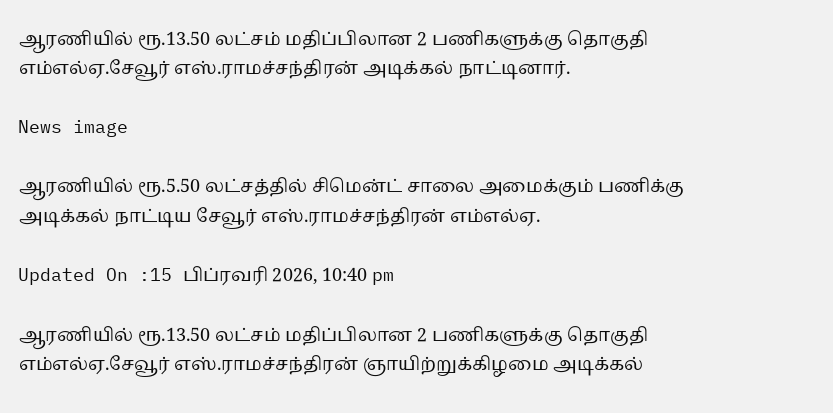ஆரணியில் ரூ.13.50 லட்சம் மதிப்பிலான 2 பணிகளுக்கு தொகுதி எம்எல்ஏ.சேவூர் எஸ்.ராமச்சந்திரன் அடிக்கல் நாட்டினார்.

News image

ஆரணியில் ரூ.5.50 லட்சத்தில் சிமென்ட் சாலை அமைக்கும் பணிக்கு அடிக்கல் நாட்டிய சேவூர் எஸ்.ராமச்சந்திரன் எம்எல்ஏ.

Updated On :15 பிப்ரவரி 2026, 10:40 pm

ஆரணியில் ரூ.13.50 லட்சம் மதிப்பிலான 2 பணிகளுக்கு தொகுதி எம்எல்ஏ.சேவூர் எஸ்.ராமச்சந்திரன் ஞாயிற்றுக்கிழமை அடிக்கல்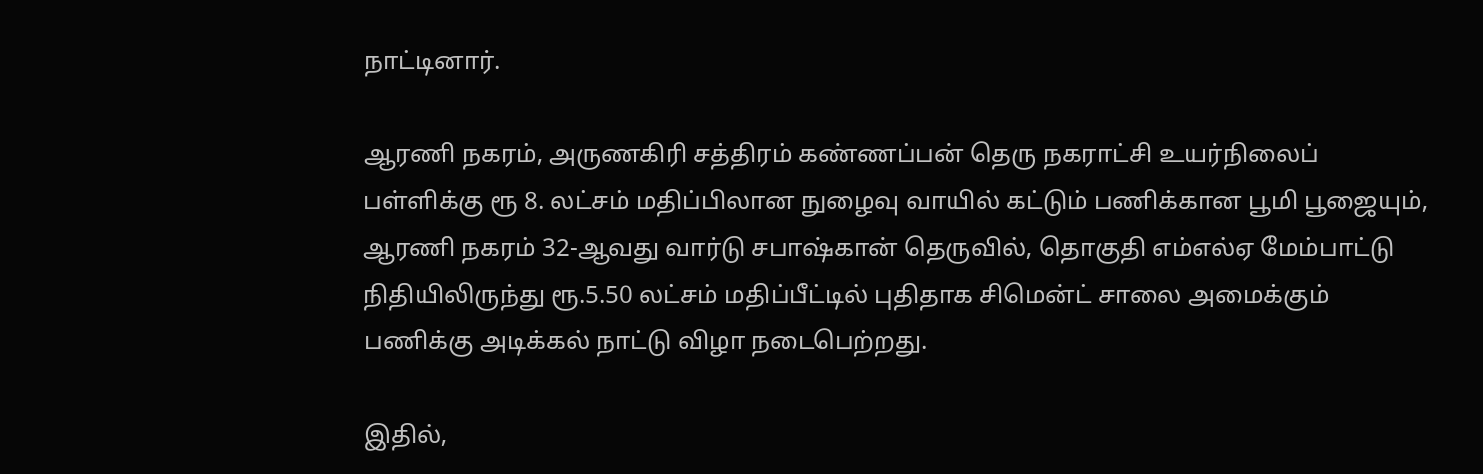நாட்டினார்.

ஆரணி நகரம், அருணகிரி சத்திரம் கண்ணப்பன் தெரு நகராட்சி உயர்நிலைப் பள்ளிக்கு ரூ 8. லட்சம் மதிப்பிலான நுழைவு வாயில் கட்டும் பணிக்கான பூமி பூஜையும், ஆரணி நகரம் 32-ஆவது வார்டு சபாஷ்கான் தெருவில், தொகுதி எம்எல்ஏ மேம்பாட்டு நிதியிலிருந்து ரூ.5.50 லட்சம் மதிப்பீட்டில் புதிதாக சிமென்ட் சாலை அமைக்கும் பணிக்கு அடிக்கல் நாட்டு விழா நடைபெற்றது.

இதில்,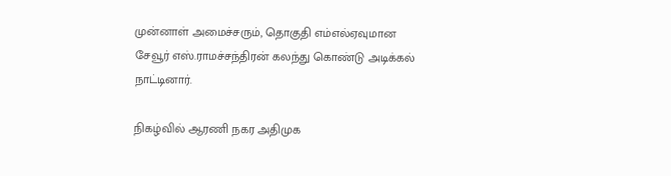முன்னாள் அமைச்சரும், தொகுதி எம்எல்ஏவுமான சேவூர் எஸ்.ராமச்சந்திரன் கலந்து கொண்டு அடிக்கல் நாட்டினார்.

நிகழ்வில் ஆரணி நகர அதிமுக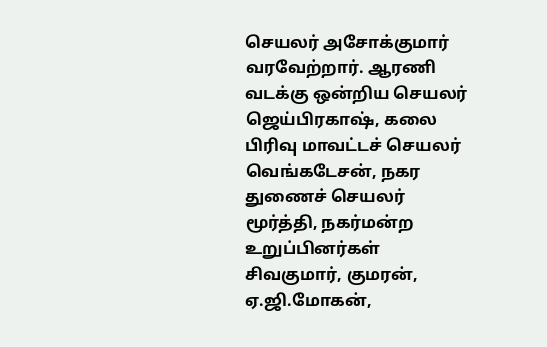செயலர் அசோக்குமார் வரவேற்றார். ஆரணி வடக்கு ஒன்றிய செயலர் ஜெய்பிரகாஷ், கலை பிரிவு மாவட்டச் செயலர் வெங்கடேசன், நகர துணைச் செயலர் மூர்த்தி, நகர்மன்ற உறுப்பினர்கள் சிவகுமார், குமரன், ஏ.ஜி.மோகன்,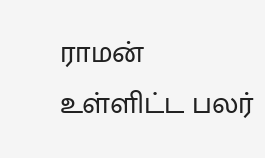ராமன் உள்ளிட்ட பலர்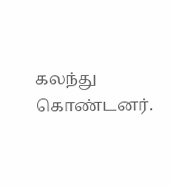கலந்து கொண்டனர்.